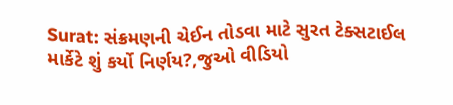Surat: સંક્રમણની ચેઈન તોડવા માટે સુરત ટેક્સટાઈલ માર્કેટે શું કર્યો નિર્ણય?,જુઓ વીડિયો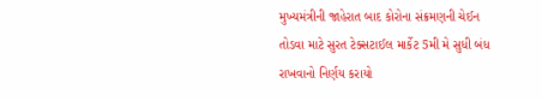મુખ્યમંત્રીની જાહેરાત બાદ કોરોના સંક્રમણની ચેઈન તોડવા માટે સુરત ટેક્સટાઈલ માર્કેટ 5મી મે સુધી બંધ રાખવાનો નિર્ણય કરાયો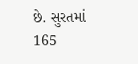છે. સુરતમાં 165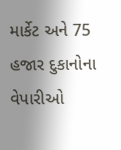માર્કેટ અને 75 હજાર દુકાનોના વેપારીઓ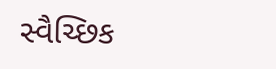સ્વૈચ્છિક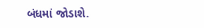બંધમાં જોડાશે.